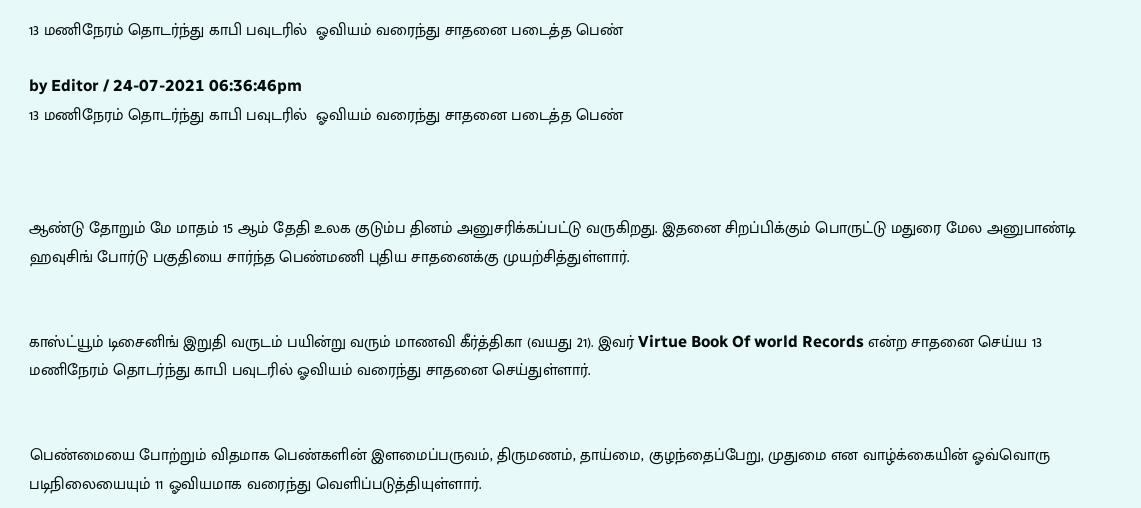13 மணிநேரம் தொடர்ந்து காபி பவுடரில்  ஓவியம் வரைந்து சாதனை படைத்த பெண்

by Editor / 24-07-2021 06:36:46pm
13 மணிநேரம் தொடர்ந்து காபி பவுடரில்  ஓவியம் வரைந்து சாதனை படைத்த பெண்



ஆண்டு தோறும் மே மாதம் 15 ஆம் தேதி உலக குடும்ப தினம் அனுசரிக்கப்பட்டு வருகிறது. இதனை சிறப்பிக்கும் பொருட்டு மதுரை மேல அனுபாண்டி ஹவுசிங் போர்டு பகுதியை சார்ந்த பெண்மணி புதிய சாதனைக்கு முயற்சித்துள்ளார்.


காஸ்ட்யூம் டிசைனிங் இறுதி வருடம் பயின்று வரும் மாணவி கீர்த்திகா (வயது 21). இவர் Virtue Book Of world Records என்ற சாதனை செய்ய 13 மணிநேரம் தொடர்ந்து காபி பவுடரில் ஓவியம் வரைந்து சாதனை செய்துள்ளார்.


பெண்மையை போற்றும் விதமாக பெண்களின் இளமைப்பருவம், திருமணம், தாய்மை, குழந்தைப்பேறு, முதுமை என வாழ்க்கையின் ஓவ்வொரு படிநிலையையும் 11 ஓவியமாக வரைந்து வெளிப்படுத்தியுள்ளார்.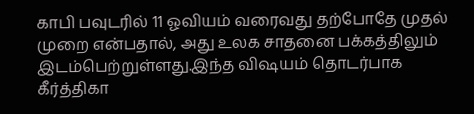காபி பவுடரில் 11 ஓவியம் வரைவது தற்போதே முதல் முறை என்பதால், அது உலக சாதனை பக்கத்திலும் இடம்பெற்றுள்ளது.இந்த விஷயம் தொடர்பாக கீர்த்திகா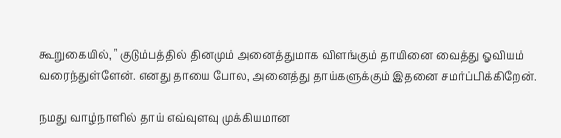கூறுகையில், " குடும்பத்தில் தினமும் அனைத்துமாக விளங்கும் தாயினை வைத்து ஓவியம் வரைந்துள்ளேன். எனது தாயை போல, அனைத்து தாய்களுக்கும் இதனை சமர்ப்பிக்கிறேன்.

நமது வாழ்நாளில் தாய் எவ்வுளவு முக்கியமான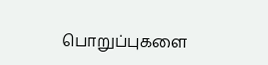பொறுப்புகளை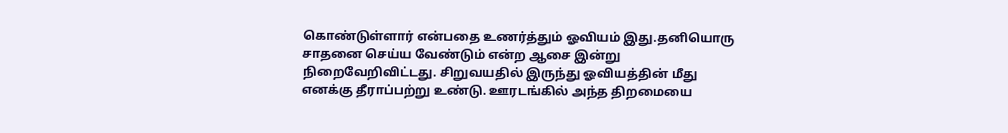கொண்டுள்ளார் என்பதை உணர்த்தும் ஓவியம் இது.தனியொரு சாதனை செய்ய வேண்டும் என்ற ஆசை இன்று நிறைவேறிவிட்டது. சிறுவயதில் இருந்து ஓவியத்தின் மீது எனக்கு தீராப்பற்று உண்டு. ஊரடங்கில் அந்த திறமையை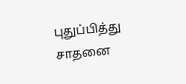புதுப்பித்து சாதனை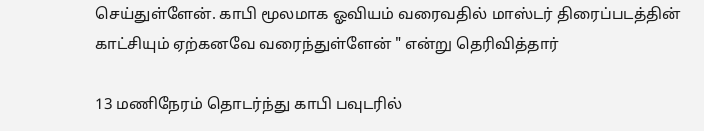செய்துள்ளேன். காபி மூலமாக ஓவியம் வரைவதில் மாஸ்டர் திரைப்படத்தின் காட்சியும் ஏற்கனவே வரைந்துள்ளேன் " என்று தெரிவித்தார்

13 மணிநேரம் தொடர்ந்து காபி பவுடரில்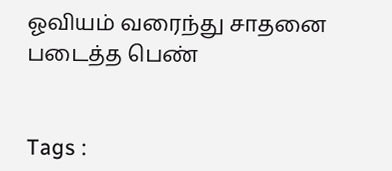ஓவியம் வரைந்து சாதனை படைத்த பெண்


Tags :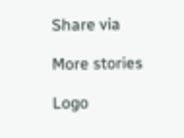Share via

More stories

Logo